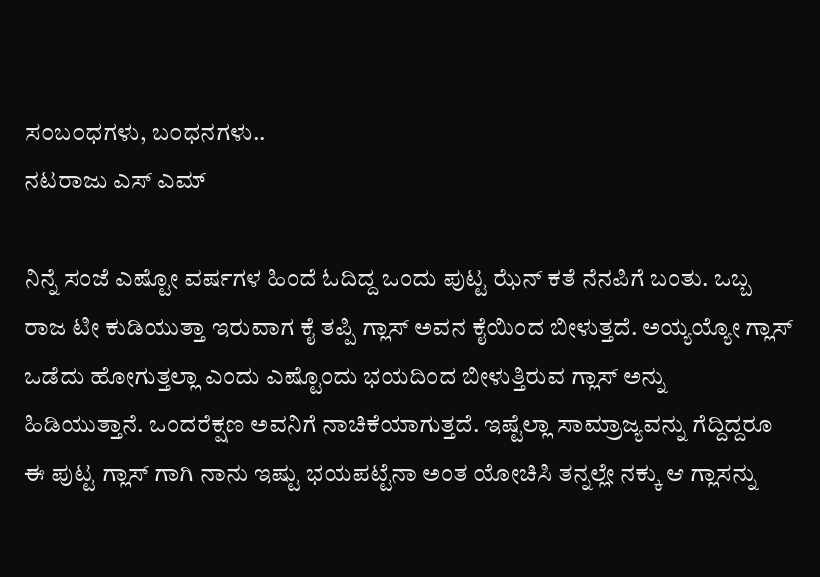ಸ೦ಬ೦ಧಗಳು, ಬ೦ಧನಗಳು..
ನಟರಾಜು ಎಸ್ ಎಮ್

ನಿನ್ನೆ ಸಂಜೆ ಎಷ್ಟೋ ವರ್ಷಗಳ ಹಿಂದೆ ಓದಿದ್ದ ಒಂದು ಪುಟ್ಟ ಝೆನ್ ಕತೆ ನೆನಪಿಗೆ ಬಂತು. ಒಬ್ಬ ರಾಜ ಟೀ ಕುಡಿಯುತ್ತಾ ಇರುವಾಗ ಕೈ ತಪ್ಪಿ ಗ್ಲಾಸ್ ಅವನ ಕೈಯಿಂದ ಬೀಳುತ್ತದೆ. ಅಯ್ಯಯ್ಯೋ ಗ್ಲಾಸ್ ಒಡೆದು ಹೋಗುತ್ತಲ್ಲಾ ಎಂದು ಎಷ್ಟೊಂದು ಭಯದಿಂದ ಬೀಳುತ್ತಿರುವ ಗ್ಲಾಸ್ ಅನ್ನು ಹಿಡಿಯುತ್ತಾನೆ. ಒಂದರೆಕ್ಷಣ ಅವನಿಗೆ ನಾಚಿಕೆಯಾಗುತ್ತದೆ. ಇಷ್ಟೆಲ್ಲಾ ಸಾಮ್ರಾಜ್ಯವನ್ನು ಗೆದ್ದಿದ್ದರೂ ಈ ಪುಟ್ಟ ಗ್ಲಾಸ್ ಗಾಗಿ ನಾನು ಇಷ್ಟು ಭಯಪಟ್ಟೆನಾ ಅಂತ ಯೋಚಿಸಿ ತನ್ನಲ್ಲೇ ನಕ್ಕು ಆ ಗ್ಲಾಸನ್ನು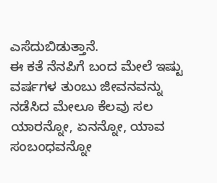ಎಸೆದುಬಿಡುತ್ತಾನೆ.
ಈ ಕತೆ ನೆನಪಿಗೆ ಬಂದ ಮೇಲೆ ಇಷ್ಟು ವರ್ಷಗಳ ತುಂಬು ಜೀವನವನ್ನು ನಡೆಸಿದ ಮೇಲೂ ಕೆಲವು ಸಲ ಯಾರನ್ನೋ, ಏನನ್ನೋ, ಯಾವ ಸಂಬಂಧವನ್ನೋ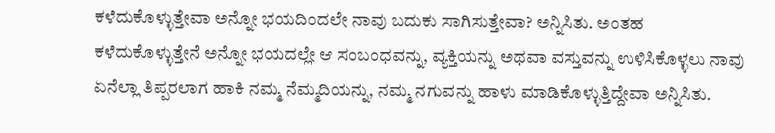ಕಳೆದುಕೊಳ್ಳುತ್ತೇವಾ ಅನ್ನೋ ಭಯದಿಂದಲೇ ನಾವು ಬದುಕು ಸಾಗಿಸುತ್ತೇವಾ? ಅನ್ನಿಸಿತು. ಅಂತಹ ಕಳೆದುಕೊಳ್ಳುತ್ತೇನೆ ಅನ್ನೋ ಭಯದಲ್ಲೇ ಆ ಸಂಬಂಧವನ್ನು, ವ್ಯಕ್ತಿಯನ್ನು ಅಥವಾ ವಸ್ತುವನ್ನು ಉಳಿಸಿಕೊಳ್ಳಲು ನಾವು ಏನೆಲ್ಲಾ ತಿಪ್ಪರಲಾಗ ಹಾಕಿ ನಮ್ಮ ನೆಮ್ಮದಿಯನ್ನು, ನಮ್ಮ ನಗುವನ್ನು ಹಾಳು ಮಾಡಿಕೊಳ್ಳುತ್ತಿದ್ದೇವಾ ಅನ್ನಿಸಿತು.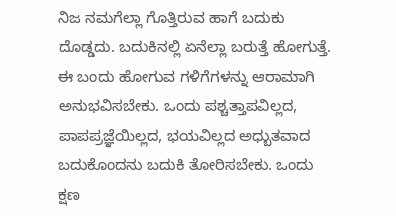ನಿಜ ನಮಗೆಲ್ಲಾ ಗೊತ್ತಿರುವ ಹಾಗೆ ಬದುಕು ದೊಡ್ಡದು. ಬದುಕಿನಲ್ಲಿ ಏನೆಲ್ಲಾ ಬರುತ್ತೆ ಹೋಗುತ್ತೆ. ಈ ಬಂದು ಹೋಗುವ ಗಳಿಗೆಗಳನ್ನು ಆರಾಮಾಗಿ ಅನುಭವಿಸಬೇಕು. ಒಂದು ಪಶ್ಚತ್ತಾಪವಿಲ್ಲದ, ಪಾಪಪ್ರಜ್ಞೆಯಿಲ್ಲದ, ಭಯವಿಲ್ಲದ ಅಧ್ಬುತವಾದ ಬದುಕೊಂದನು ಬದುಕಿ ತೋರಿಸಬೇಕು. ಒಂದು ಕ್ಷಣ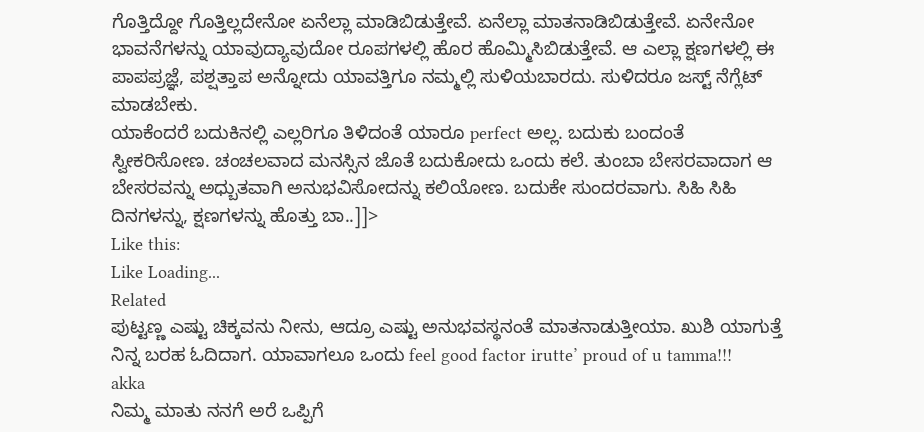ಗೊತ್ತಿದ್ದೋ ಗೊತ್ತಿಲ್ಲದೇನೋ ಏನೆಲ್ಲಾ ಮಾಡಿಬಿಡುತ್ತೇವೆ. ಏನೆಲ್ಲಾ ಮಾತನಾಡಿಬಿಡುತ್ತೇವೆ. ಏನೇನೋ ಭಾವನೆಗಳನ್ನು ಯಾವುದ್ಯಾವುದೋ ರೂಪಗಳಲ್ಲಿ ಹೊರ ಹೊಮ್ಮಿಸಿಬಿಡುತ್ತೇವೆ. ಆ ಎಲ್ಲಾ ಕ್ಷಣಗಳಲ್ಲಿ ಈ ಪಾಪಪ್ರಜ್ಞೆ, ಪಶ್ಷತ್ತಾಪ ಅನ್ನೋದು ಯಾವತ್ತಿಗೂ ನಮ್ಮಲ್ಲಿ ಸುಳಿಯಬಾರದು. ಸುಳಿದರೂ ಜಸ್ಟ್ ನೆಗ್ಲೆಟ್ ಮಾಡಬೇಕು.
ಯಾಕೆಂದರೆ ಬದುಕಿನಲ್ಲಿ ಎಲ್ಲರಿಗೂ ತಿಳಿದಂತೆ ಯಾರೂ perfect ಅಲ್ಲ. ಬದುಕು ಬಂದಂತೆ ಸ್ವೀಕರಿಸೋಣ. ಚಂಚಲವಾದ ಮನಸ್ಸಿನ ಜೊತೆ ಬದುಕೋದು ಒಂದು ಕಲೆ. ತುಂಬಾ ಬೇಸರವಾದಾಗ ಆ ಬೇಸರವನ್ನು ಅಧ್ಬುತವಾಗಿ ಅನುಭವಿಸೋದನ್ನು ಕಲಿಯೋಣ. ಬದುಕೇ ಸುಂದರವಾಗು. ಸಿಹಿ ಸಿಹಿ ದಿನಗಳನ್ನು, ಕ್ಷಣಗಳನ್ನು ಹೊತ್ತು ಬಾ..]]>
Like this:
Like Loading...
Related
ಪುಟ್ಟಣ್ಣ ಎಷ್ಟು ಚಿಕ್ಕವನು ನೀನು, ಆದ್ರೂ ಎಷ್ಟು ಅನುಭವಸ್ಥನಂತೆ ಮಾತನಾಡುತ್ತೀಯಾ. ಖುಶಿ ಯಾಗುತ್ತೆ ನಿನ್ನ ಬರಹ ಓದಿದಾಗ. ಯಾವಾಗಲೂ ಒಂದು feel good factor irutte’ proud of u tamma!!!
akka
ನಿಮ್ಮ ಮಾತು ನನಗೆ ಅರೆ ಒಪ್ಪಿಗೆ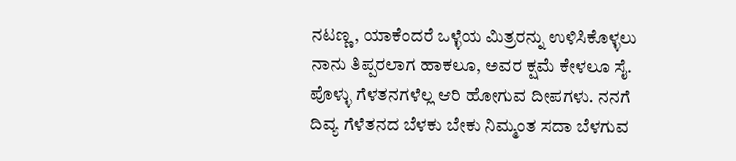ನಟಣ್ಣ, ಯಾಕೆಂದರೆ ಒಳ್ಳೆಯ ಮಿತ್ರರನ್ನು ಉಳಿಸಿಕೊಳ್ಳಲು ನಾನು ತಿಪ್ಪರಲಾಗ ಹಾಕಲೂ, ಅವರ ಕ್ಷಮೆ ಕೇಳಲೂ ಸೈ. ಪೊಳ್ಳು ಗೆಳತನಗಳೆಲ್ಲ ಆರಿ ಹೋಗುವ ದೀಪಗಳು. ನನಗೆ ದಿವ್ಯ ಗೆಳೆತನದ ಬೆಳಕು ಬೇಕು ನಿಮ್ಮಂತ ಸದಾ ಬೆಳಗುವ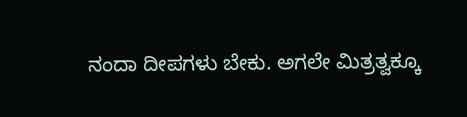ನಂದಾ ದೀಪಗಳು ಬೇಕು. ಅಗಲೇ ಮಿತ್ರತ್ವಕ್ಕೂ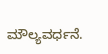ಮೌಲ್ಯವರ್ಧನೆ.